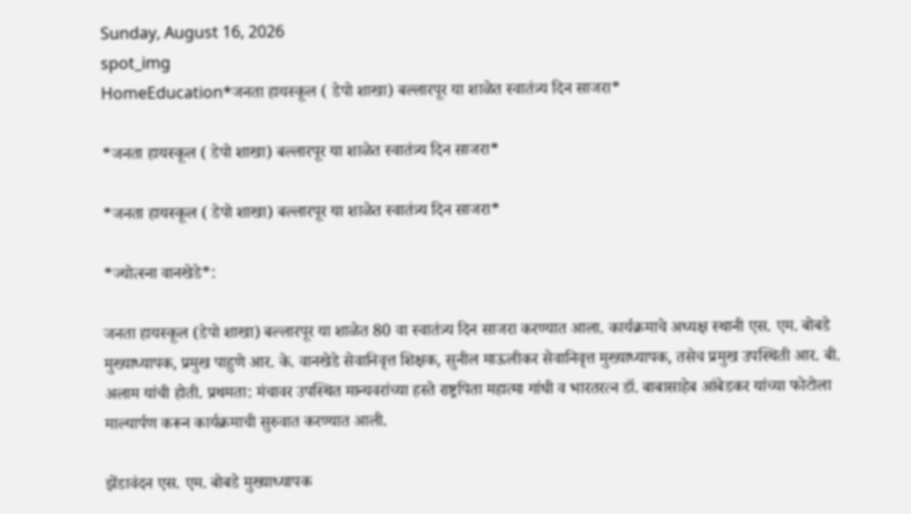Sunday, August 16, 2026
spot_img
HomeEducation*जनता हायस्कूल ( डेपो शाखा) बल्लारपूर या शाळेत स्वातंत्र्य दिन साजरा*

*जनता हायस्कूल ( डेपो शाखा) बल्लारपूर या शाळेत स्वातंत्र्य दिन साजरा*

*जनता हायस्कूल ( डेपो शाखा) बल्लारपूर या शाळेत स्वातंत्र्य दिन साजरा*

*ज्योत्स्ना वानखेडे*:

जनता हायस्कूल (डेपो शाखा) बल्लारपूर या शाळेत 80 वा स्वातंत्र्य दिन साजरा करण्यात आला. कार्यक्रमाचे अध्यक्ष स्थानी एस. एम. बोबडे मुख्याध्यापक, प्रमुख पाहुणे आर. के. वानखेडे सेवानिवृत्त शिक्षक, सुनील माऊलीकर सेवानिवृत्त मुख्याध्यापक, तसेच प्रमुख उपस्थिती आर. बी. अलाम यांची होती. प्रथमता: मंचावर उपस्थित मान्यवरांच्या हस्ते राष्ट्रपिता महात्मा गांधी व भारतरत्न डॉ. बाबासाहेब आंबेडकर यांच्या फोटोला माल्यार्पण करून कार्यक्रमाची सुरुवात करण्यात आली.

झेंडावंदन एस. एम. बोबडे मुख्याध्यापक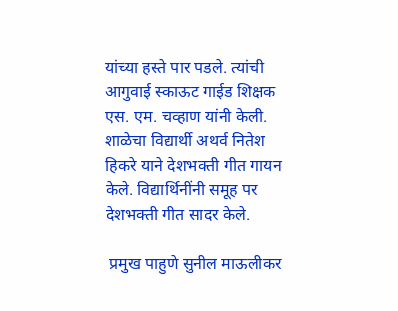यांच्या हस्ते पार पडले. त्यांची आगुवाई स्काऊट गाईड शिक्षक एस. एम. चव्हाण यांनी केली. शाळेचा विद्यार्थी अथर्व नितेश हिकरे याने देशभक्ती गीत गायन केले. विद्यार्थिनींनी समूह पर देशभक्ती गीत सादर केले.

 प्रमुख पाहुणे सुनील माऊलीकर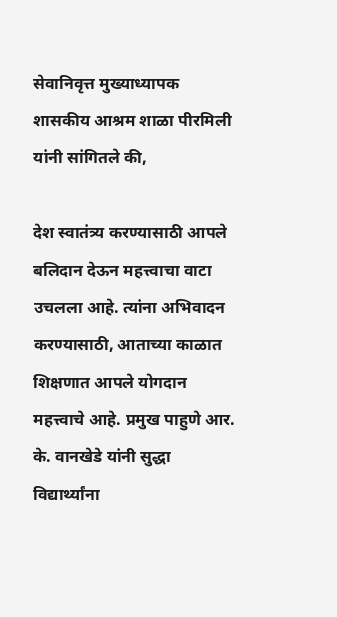सेवानिवृत्त मुख्याध्यापक शासकीय आश्रम शाळा पीरमिली यांनी सांगितले की,

देश स्वातंत्र्य करण्यासाठी आपले बलिदान देऊन महत्त्वाचा वाटा उचलला आहे. त्यांना अभिवादन करण्यासाठी, आताच्या काळात शिक्षणात आपले योगदान महत्त्वाचे आहे. प्रमुख पाहुणे आर. के. वानखेडे यांनी सुद्धा विद्यार्थ्यांना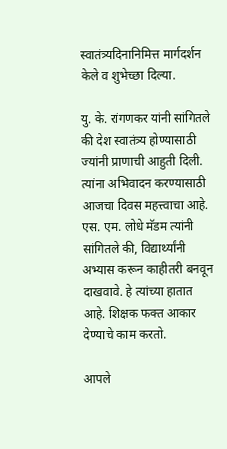स्वातंत्र्यदिनानिमित्त मार्गदर्शन केले व शुभेच्छा दिल्या.

यु. के. रांगणकर यांनी सांगितले की देश स्वातंत्र्य होण्यासाठी ज्यांनी प्राणाची आहुती दिली. त्यांना अभिवादन करण्यासाठी आजचा दिवस महत्त्वाचा आहे. एस. एम. लोधे मॅडम त्यांनी सांगितले की, विद्यार्थ्यांनी अभ्यास करून काहीतरी बनवून दाखवावे. हे त्यांच्या हातात आहे. शिक्षक फक्त आकार देण्याचे काम करतो.

आपले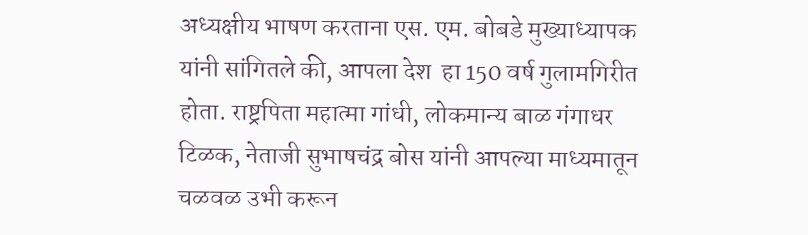अध्यक्षीय भाषण करताना एस. एम. बोबडे मुख्याध्यापक यांनी सांगितले की, आपला देश  हा 150 वर्ष गुलामगिरीत होता. राष्ट्रपिता महात्मा गांधी, लोकमान्य बाळ गंगाधर टिळक, नेताजी सुभाषचंद्र बोस यांनी आपल्या माध्यमातून चळवळ उभी करून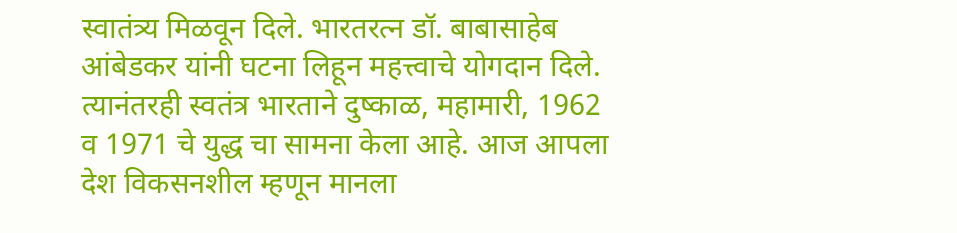स्वातंत्र्य मिळवून दिले. भारतरत्न डॉ. बाबासाहेब आंबेडकर यांनी घटना लिहून महत्त्वाचे योगदान दिले. त्यानंतरही स्वतंत्र भारताने दुष्काळ, महामारी, 1962 व 1971 चे युद्ध चा सामना केला आहे. आज आपला देश विकसनशील म्हणून मानला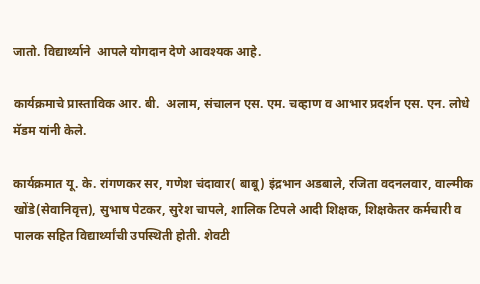जातो. विद्यार्थ्याने  आपले योगदान देणे आवश्यक आहे.

कार्यक्रमाचे प्रास्ताविक आर. बी.  अलाम, संचालन एस. एम. चव्हाण व आभार प्रदर्शन एस. एन. लोधे मॅडम यांनी केले.

कार्यक्रमात यू. के. रांगणकर सर, गणेश चंदावार( बाबू) इंद्रभान अडबाले, रजिता वदनलवार, वाल्मीक खोंडे(सेवानिवृत्त), सुभाष पेटकर, सुरेश चापले, शालिक टिपले आदी शिक्षक, शिक्षकेतर कर्मचारी व पालक सहित विद्यार्थ्यांची उपस्थिती होती. शेवटी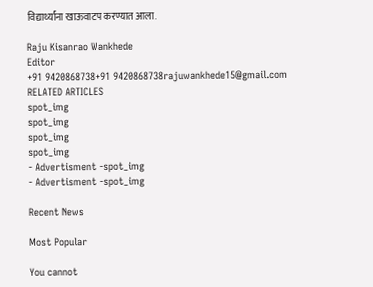विद्यार्थ्यांना खाऊवाटप करण्यात आला.

Raju Kisanrao Wankhede
Editor
+91 9420868738+91 9420868738rajuwankhede15@gmail.com
RELATED ARTICLES
spot_img
spot_img
spot_img
spot_img
- Advertisment -spot_img
- Advertisment -spot_img

Recent News

Most Popular

You cannot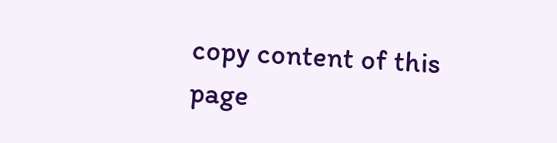copy content of this page